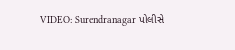VIDEO: Surendranagar પોલીસે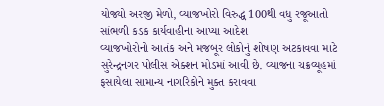યોજ્યો અરજી મેળો, વ્યાજખોરો વિરુદ્ધ 100થી વધુ રજૂઆતો સાંભળી કડક કાર્યવાહીના આપ્યા આદેશ
વ્યાજખોરોનો આતંક અને મજબૂર લોકોનું શોષણ અટકાવવા માટે સુરેન્દ્રનગર પોલીસ એક્શન મોડમાં આવી છે. વ્યાજના ચક્રવ્યૂહમાં ફસાયેલા સામાન્ય નાગરિકોને મુક્ત કરાવવા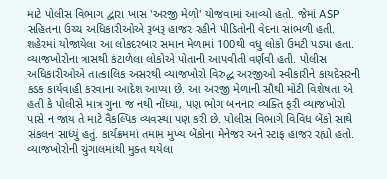માટે પોલીસ વિભાગ દ્વારા ખાસ 'અરજી મેળો' યોજવામાં આવ્યો હતો. જેમાં ASP સહિતના ઉચ્ચ અધિકારીઓએ રૂબરૂ હાજર રહીને પીડિતોની વેદના સાંભળી હતી.
શહેરમાં યોજાયેલા આ લોકદરબાર સમાન મેળામાં 100થી વધુ લોકો ઉમટી પડ્યા હતા. વ્યાજખોરોના ત્રાસથી કંટાળેલા લોકોએ પોતાની આપવીતી વર્ણવી હતી. પોલીસ અધિકારીઓએ તાત્કાલિક અસરથી વ્યાજખોરો વિરુદ્ધ અરજીઓ સ્વીકારીને કાયદેસરની કડક કાર્યવાહી કરવાના આદેશ આપ્યા છે. આ અરજી મેળાની સૌથી મોટી વિશેષતા એ હતી કે પોલીસે માત્ર ગુના જ નથી નોંધ્યા, પણ ભોગ બનનાર વ્યક્તિ ફરી વ્યાજખોરો પાસે ન જાય તે માટે વૈકલ્પિક વ્યવસ્થા પણ કરી છે. પોલીસ વિભાગે વિવિધ બેંકો સાથે સંકલન સાધ્યું હતું. કાર્યક્રમમાં તમામ મુખ્ય બેંકોના મેનેજર અને સ્ટાફ હાજર રહ્યો હતો. વ્યાજખોરોની ચુંગાલમાંથી મુક્ત થયેલા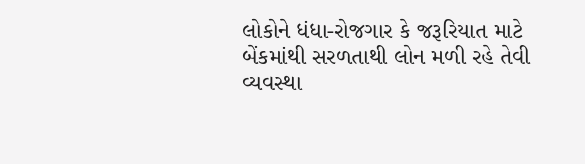લોકોને ધંધા-રોજગાર કે જરૂરિયાત માટે બેંકમાંથી સરળતાથી લોન મળી રહે તેવી વ્યવસ્થા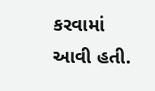કરવામાં આવી હતી.